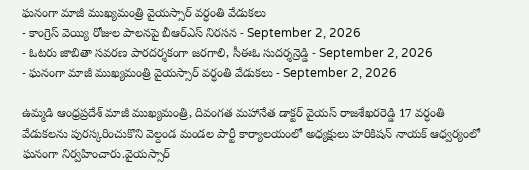ఘనంగా మాజీ ముఖ్యమంత్రి వైయస్సార్ వర్ధంతి వేడుకలు
- కాంగ్రెస్ వెయ్యి రోజుల పాలనపై బీఆర్ఎస్ నిరసన - September 2, 2026
- ఓటరు జాబితా సవరణ పారదర్శకంగా జరగాలి, సీఈఓ సుదర్శన్రెడ్డి - September 2, 2026
- ఘనంగా మాజీ ముఖ్యమంత్రి వైయస్సార్ వర్ధంతి వేడుకలు - September 2, 2026

ఉమ్మడి ఆంధ్రప్రదేశ్ మాజీ ముఖ్యమంత్రి, దివంగత మహానేత డాక్టర్ వైయస్ రాజశేఖరరెడ్డి 17 వర్ధంతి వేడుకలను పురస్కరించుకొని వెల్దండ మండల పార్టీ కార్యాలయంలో అధ్యక్షులు హరికిషన్ నాయక్ ఆధ్వర్యంలో ఘనంగా నిర్వహించారు.వైయస్సార్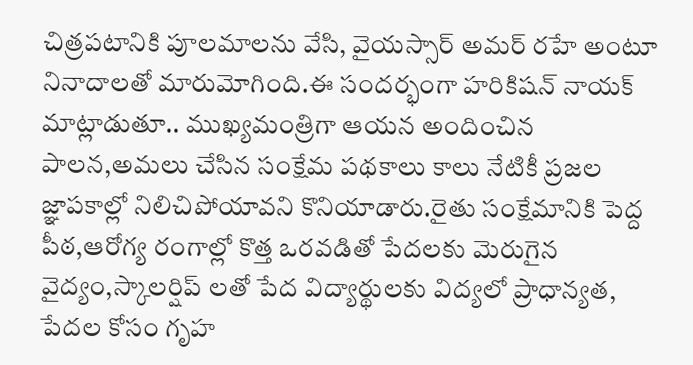చిత్రపటానికి పూలమాలను వేసి, వైయస్సార్ అమర్ రహే అంటూ నినాదాలతో మారుమోగింది.ఈ సందర్భంగా హరికిషన్ నాయక్ మాట్లాడుతూ.. ముఖ్యమంత్రిగా ఆయన అందించిన పాలన,అమలు చేసిన సంక్షేమ పథకాలు కాలు నేటికీ ప్రజల జ్ఞాపకాల్లో నిలిచిపోయావని కొనియాడారు.రైతు సంక్షేమానికి పెద్ద పీఠ,ఆరోగ్య రంగాల్లో కొత్త ఒరవడితో పేదలకు మెరుగైన వైద్యం,స్కాలర్షిప్ లతో పేద విద్యార్థులకు విద్యలో ప్రాధాన్యత, పేదల కోసం గృహ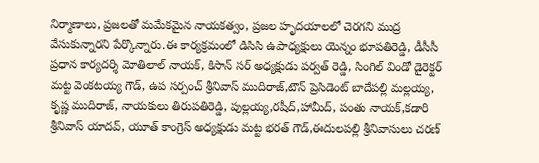నిర్మాణాలు, ప్రజలతో మమేకమైన నాయకత్వం, ప్రజల హృదయాలలో చెరగని ముద్ర వేసుకున్నారని పేర్కొన్నారు.ఈ కార్యక్రమంలో డిసిసి ఉపాధ్యక్షులు యెన్నం భూపతిరెడ్డి, డీసీసీ ప్రధాన కార్యదర్శి మోతిలాల్ నాయక్, కిసాన్ సర్ అధ్యక్షుడు పర్వత్ రెడ్డి, సింగిల్ విండో డైరెక్టర్ మట్ట వెంకటయ్య గౌడ్, ఉప సర్పంచ్ శ్రీనివాస్ ముదిరాజ్,టౌన్ ప్రెసిడెంట్ బాదేపల్లి మల్లయ్య, కృష్ణ ముదిరాజ్, నాయకులు తిరుపతిరెడ్డి, పుల్లయ్య,రషీద్,హామీద్, పంతు నాయక్,కడారి శ్రీనివాస్ యాదవ్, యూత్ కాంగ్రెస్ అధ్యక్షుడు మట్ట భరత్ గౌడ్,ఈదులపల్లి శ్రీనివాసులు చరణ్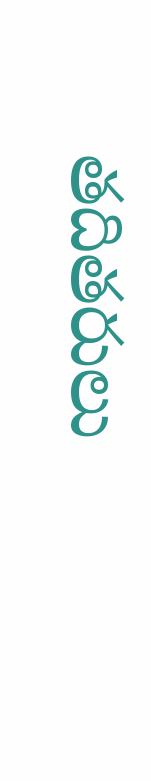తదితరులు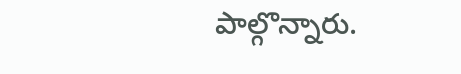పాల్గొన్నారు.